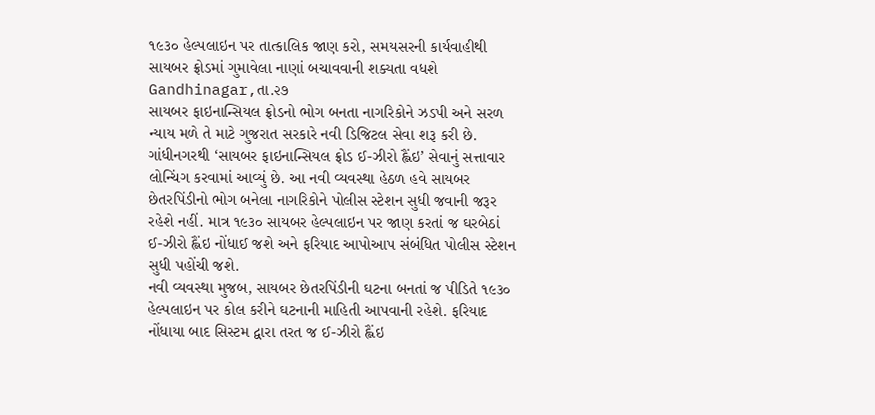૧૯૩૦ હેલ્પલાઇન પર તાત્કાલિક જાણ કરો, સમયસરની કાર્યવાહીથી સાયબર ફ્રોડમાં ગુમાવેલા નાણાં બચાવવાની શક્યતા વધશે
Gandhinagar,તા.૨૭
સાયબર ફાઇનાન્સિયલ ફ્રોડનો ભોગ બનતા નાગરિકોને ઝડપી અને સરળ ન્યાય મળે તે માટે ગુજરાત સરકારે નવી ડિજિટલ સેવા શરૂ કરી છે. ગાંધીનગરથી ‘સાયબર ફાઇનાન્સિયલ ફ્રોડ ઈ-ઝીરો હ્લૈંઇ’ સેવાનું સત્તાવાર લોન્ચિંગ કરવામાં આવ્યું છે. આ નવી વ્યવસ્થા હેઠળ હવે સાયબર છેતરપિંડીનો ભોગ બનેલા નાગરિકોને પોલીસ સ્ટેશન સુધી જવાની જરૂર રહેશે નહીં. માત્ર ૧૯૩૦ સાયબર હેલ્પલાઇન પર જાણ કરતાં જ ઘરબેઠાં ઈ-ઝીરો હ્લૈંઇ નોંધાઈ જશે અને ફરિયાદ આપોઆપ સંબંધિત પોલીસ સ્ટેશન સુધી પહોંચી જશે.
નવી વ્યવસ્થા મુજબ, સાયબર છેતરપિંડીની ઘટના બનતાં જ પીડિતે ૧૯૩૦ હેલ્પલાઇન પર કોલ કરીને ઘટનાની માહિતી આપવાની રહેશે. ફરિયાદ નોંધાયા બાદ સિસ્ટમ દ્વારા તરત જ ઈ-ઝીરો હ્લૈંઇ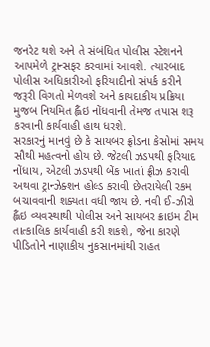જનરેટ થશે અને તે સંબંધિત પોલીસ સ્ટેશનને આપમેળે ટ્રાન્સફર કરવામાં આવશે. ત્યારબાદ પોલીસ અધિકારીઓ ફરિયાદીનો સંપર્ક કરીને જરૂરી વિગતો મેળવશે અને કાયદાકીય પ્રક્રિયા મુજબ નિયમિત હ્લૈંઇ નોંધવાની તેમજ તપાસ શરૂ કરવાની કાર્યવાહી હાથ ધરશે.
સરકારનું માનવું છે કે સાયબર ફ્રોડના કેસોમાં સમય સૌથી મહત્વનો હોય છે. જેટલી ઝડપથી ફરિયાદ નોંધાય, એટલી ઝડપથી બેંક ખાતાં ફ્રીઝ કરાવી અથવા ટ્રાન્ઝેક્શન હોલ્ડ કરાવી છેતરાયેલી રકમ બચાવવાની શક્યતા વધી જાય છે. નવી ઈ-ઝીરો હ્લૈંઇ વ્યવસ્થાથી પોલીસ અને સાયબર ક્રાઇમ ટીમ તાત્કાલિક કાર્યવાહી કરી શકશે, જેના કારણે પીડિતોને નાણાકીય નુકસાનમાંથી રાહત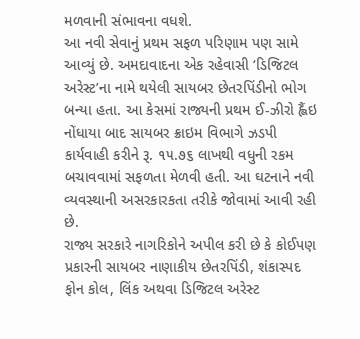મળવાની સંભાવના વધશે.
આ નવી સેવાનું પ્રથમ સફળ પરિણામ પણ સામે આવ્યું છે. અમદાવાદના એક રહેવાસી ‘ડિજિટલ અરેસ્ટ’ના નામે થયેલી સાયબર છેતરપિંડીનો ભોગ બન્યા હતા. આ કેસમાં રાજ્યની પ્રથમ ઈ-ઝીરો હ્લૈંઇ નોંધાયા બાદ સાયબર ક્રાઇમ વિભાગે ઝડપી કાર્યવાહી કરીને રૂ. ૧૫.૭૬ લાખથી વધુની રકમ બચાવવામાં સફળતા મેળવી હતી. આ ઘટનાને નવી વ્યવસ્થાની અસરકારકતા તરીકે જોવામાં આવી રહી છે.
રાજ્ય સરકારે નાગરિકોને અપીલ કરી છે કે કોઈપણ પ્રકારની સાયબર નાણાકીય છેતરપિંડી, શંકાસ્પદ ફોન કોલ, લિંક અથવા ડિજિટલ અરેસ્ટ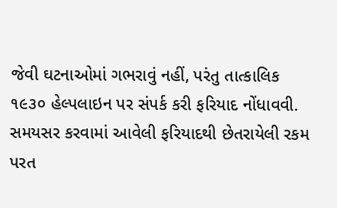જેવી ઘટનાઓમાં ગભરાવું નહીં, પરંતુ તાત્કાલિક ૧૯૩૦ હેલ્પલાઇન પર સંપર્ક કરી ફરિયાદ નોંધાવવી. સમયસર કરવામાં આવેલી ફરિયાદથી છેતરાયેલી રકમ પરત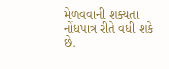મેળવવાની શક્યતા નોંધપાત્ર રીતે વધી શકે છે.